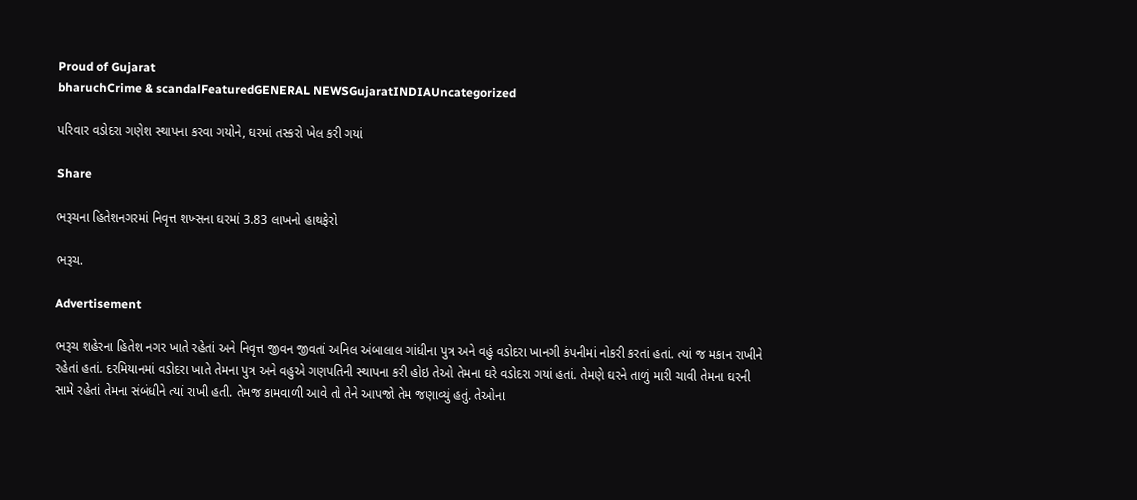Proud of Gujarat
bharuchCrime & scandalFeaturedGENERAL NEWSGujaratINDIAUncategorized

પરિવાર વડોદરા ગણેશ સ્થાપના કરવા ગયોને, ઘરમાં તસ્કરો ખેલ કરી ગયાં

Share

ભરૂચના હિતેશનગરમાં નિવૃત્ત શખ્સના ઘરમાં 3.83 લાખનો હાથફેરો

ભરૂચ.

Advertisement

ભરૂચ શહેરના હિતેશ નગર ખાતે રહેતાં અને નિવૃત્ત જીવન જીવતાં અનિલ અંબાલાલ ગાંધીના પુત્ર અને વહું વડોદરા ખાનગી કંપનીમાં નોકરી કરતાં હતાં. ત્યાં જ મકાન રાખીને રહેતાં હતાં. દરમિયાનમાં વડોદરા ખાતે તેમના પુત્ર અને વહુએ ગણપતિની સ્થાપના કરી હોઇ તેઓ તેમના ઘરે વડોદરા ગયાં હતાં. તેમણે ઘરને તાળું મારી ચાવી તેમના ઘરની સામે રહેતાં તેમના સંબંધીને ત્યાં રાખી હતી. તેમજ કામવાળી આવે તો તેને આપજો તેમ જણાવ્યું હતું. તેઓના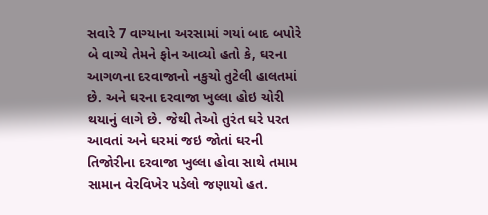સવારે 7 વાગ્યાના અરસામાં ગયાં બાદ બપોરે બે વાગ્યે તેમને ફોન આવ્યો હતો કે, ઘરના આગળના દરવાજાનો નકુચો તુટેલી હાલતમાં છે. અને ઘરના દરવાજા ખુલ્લા હોઇ ચોરી થયાનું લાગે છે. જેથી તેઓ તુરંત ઘરે પરત આવતાં અને ઘરમાં જઇ જોતાં ઘરની તિજોરીના દરવાજા ખુલ્લા હોવા સાથે તમામ સામાન વેરવિખેર પડેલો જણાયો હત.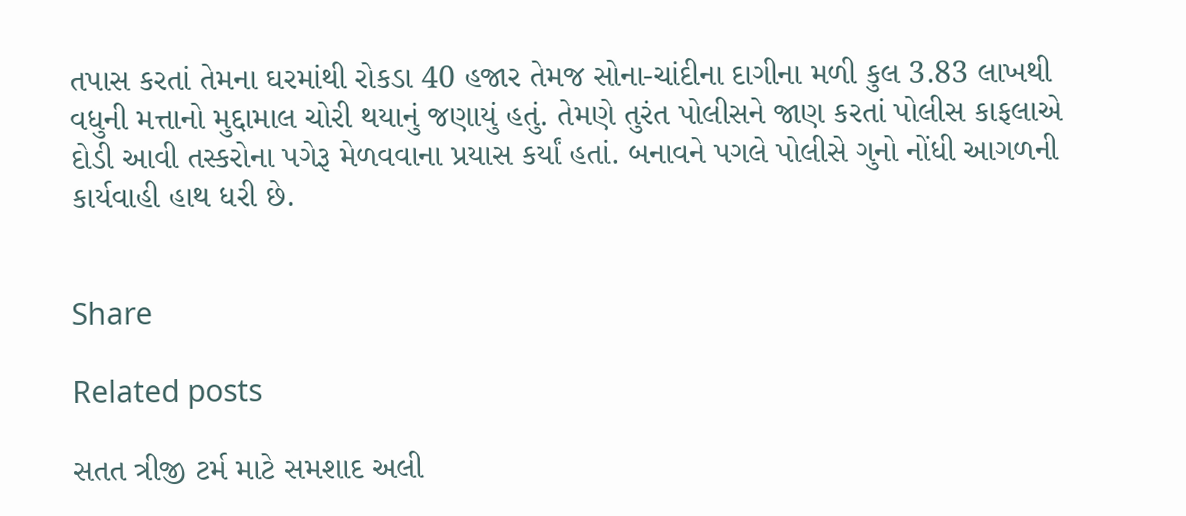તપાસ કરતાં તેમના ઘરમાંથી રોકડા 40 હજાર તેમજ સોના-ચાંદીના દાગીના મળી કુલ 3.83 લાખથી વધુની મત્તાનો મુદ્દામાલ ચોરી થયાનું જણાયું હતું. તેમણે તુરંત પોલીસને જાણ કરતાં પોલીસ કાફલાએ દોડી આવી તસ્કરોના પગેરૂ મેળવવાના પ્રયાસ કર્યાં હતાં. બનાવને પગલે પોલીસે ગુનો નોંધી આગળની કાર્યવાહી હાથ ધરી છે.


Share

Related posts

સતત ત્રીજી ટર્મ માટે સમશાદ અલી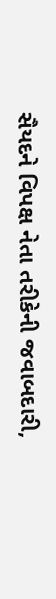સૈયદને વિપક્ષ નેતા તરીકેની જવાબદારી,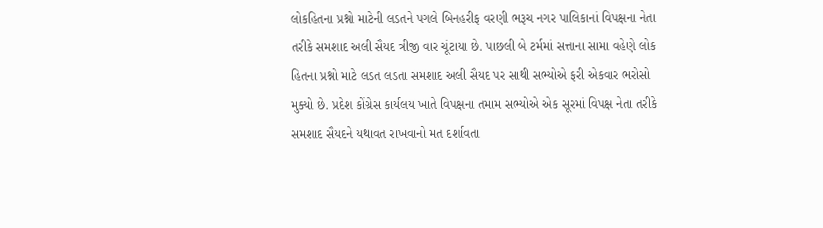લોકહિતના પ્રશ્નો માટેની લડતને પગલે બિનહરીફ વરણી ભરૂચ નગર પાલિકાનાં વિપક્ષના નેતા તરીકે સમશાદ અલી સૈયદ ત્રીજી વાર ચૂંટાયા છે. પાછલી બે ટર્મમાં સત્તાના સામા વહેણે લોક હિતના પ્રશ્નો માટે લડત લડતા સમશાદ અલી સૈયદ પર સાથી સભ્યોએ ફરી એકવાર ભરોસો મુક્યો છે. પ્રદેશ કોંગ્રેસ કાર્યલય ખાતે વિપક્ષના તમામ સભ્યોએ એક સૂરમાં વિપક્ષ નેતા તરીકે સમશાદ સૈયદને યથાવત રાખવાનો મત દર્શાવતા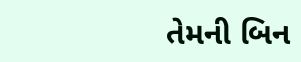તેમની બિન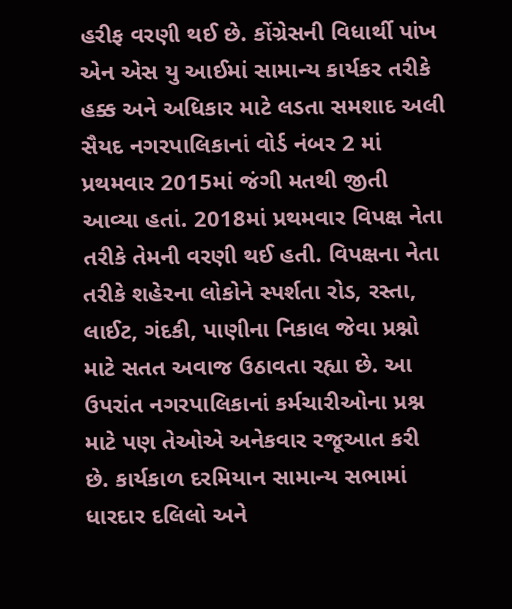હરીફ વરણી થઈ છે. કોંગ્રેસની વિધાર્થી પાંખ એન એસ યુ આઈમાં સામાન્ય કાર્યકર તરીકે હક્ક અને અધિકાર માટે લડતા સમશાદ અલી સૈયદ નગરપાલિકાનાં વોર્ડ નંબર 2 માં પ્રથમવાર 2015માં જંગી મતથી જીતી આવ્યા હતાં. 2018માં પ્રથમવાર વિપક્ષ નેતા તરીકે તેમની વરણી થઈ હતી. વિપક્ષના નેતા તરીકે શહેરના લોકોને સ્પર્શતા રોડ, રસ્તા, લાઈટ, ગંદકી, પાણીના નિકાલ જેવા પ્રશ્નો માટે સતત અવાજ ઉઠાવતા રહ્યા છે. આ ઉપરાંત નગરપાલિકાનાં કર્મચારીઓના પ્રશ્ન માટે પણ તેઓએ અનેકવાર રજૂઆત કરી છે. કાર્યકાળ દરમિયાન સામાન્ય સભામાં ધારદાર દલિલો અને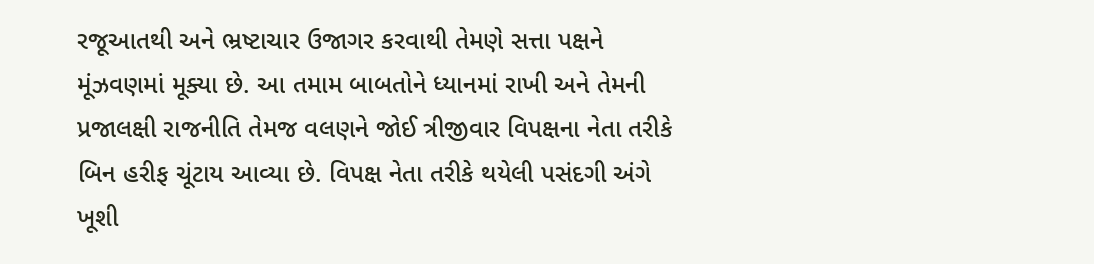રજૂઆતથી અને ભ્રષ્ટાચાર ઉજાગર કરવાથી તેમણે સત્તા પક્ષને મૂંઝવણમાં મૂક્યા છે. આ તમામ બાબતોને ધ્યાનમાં રાખી અને તેમની પ્રજાલક્ષી રાજનીતિ તેમજ વલણને જોઈ ત્રીજીવાર વિપક્ષના નેતા તરીકે બિન હરીફ ચૂંટાય આવ્યા છે. વિપક્ષ નેતા તરીકે થયેલી પસંદગી અંગે ખૂશી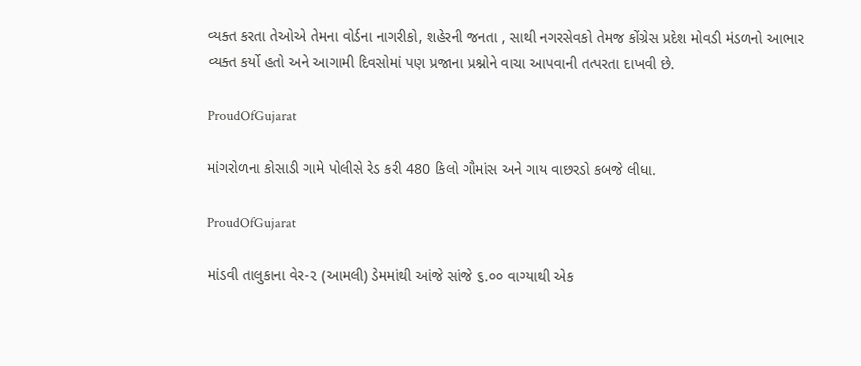વ્યક્ત કરતા તેઓએ તેમના વોર્ડના નાગરીકો, શહેરની જનતા , સાથી નગરસેવકો તેમજ કોંગ્રેસ પ્રદેશ મોવડી મંડળનો આભાર વ્યક્ત કર્યો હતો અને આગામી દિવસોમાં પણ પ્રજાના પ્રશ્નોને વાચા આપવાની તત્પરતા દાખવી છે.

ProudOfGujarat

માંગરોળના કોસાડી ગામે પોલીસે રેડ કરી 480 કિલો ગૌમાંસ અને ગાય વાછરડો કબજે લીધા.

ProudOfGujarat

માંડવી તાલુકાના વેર-૨ (આમલી) ડેમમાંથી આંજે સાંજે ૬.૦૦ વાગ્યાથી એક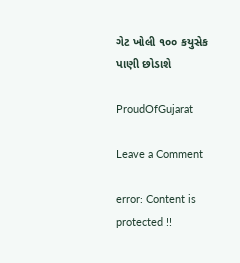ગેટ ખોલી ૧૦૦ કયુસેક પાણી છોડાશે

ProudOfGujarat

Leave a Comment

error: Content is protected !!